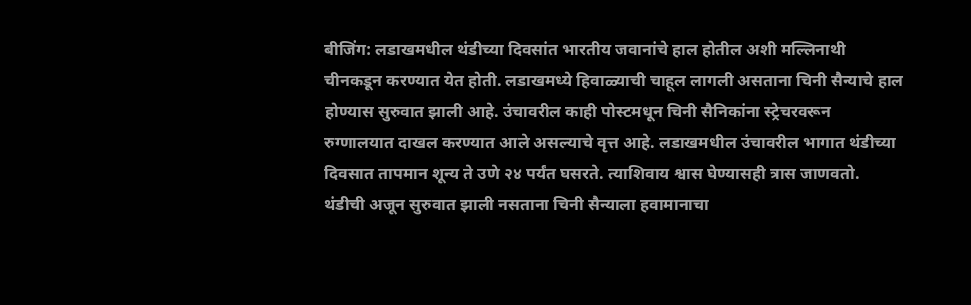बीजिंग: लडाखमधील थंडीच्या दिवसांत भारतीय जवानांचे हाल होतील अशी मल्लिनाथी चीनकडून करण्यात येत होती. लडाखमध्ये हिवाळ्याची चाहूल लागली असताना चिनी सैन्याचे हाल होण्यास सुरुवात झाली आहे. उंचावरील काही पोस्टमधून चिनी सैनिकांना स्ट्रेचरवरून रुग्णालयात दाखल करण्यात आले असल्याचे वृत्त आहे. लडाखमधील उंचावरील भागात थंडीच्या दिवसात तापमान शून्य ते उणे २४ पर्यंत घसरते. त्याशिवाय श्वास घेण्यासही त्रास जाणवतो. थंडीची अजून सुरुवात झाली नसताना चिनी सैन्याला हवामानाचा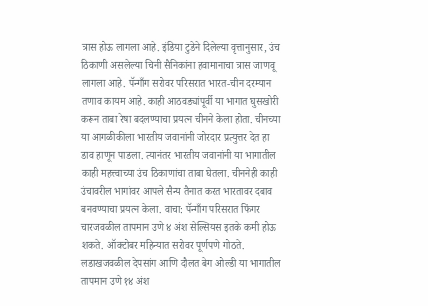त्रास होऊ लागला आहे. इंडिया टुडेने दिलेल्या वृत्तानुसार, उंच ठिकाणी असलेल्या चिनी सैनिकांना हवामानाचा त्रास जाणवू लागला आहे. पॅन्गाँग सरोवर परिसरात भारत-चीन दरम्यान तणाव कायम आहे. काही आठवड्यांपूर्वी या भागात घुसखोरी करून ताबा रेषा बदलण्याचा प्रयत्न चीनने केला होता. चीनच्या या आगळीकीला भारतीय जवानांनी जोरदार प्रत्युत्तर देत हा डाव हाणून पाडला. त्यानंतर भारतीय जवानांनी या भागातील काही महत्त्वाच्या उंच ठिकाणांचा ताबा घेतला. चीननेही काही उंचावरील भागांवर आपले सैन्य तैनात करत भारतावर दबाव बनवण्याचा प्रयत्न केला. वाचा: पॅन्गाँग परिसरात फिंगर चारजवळील तापमान उणे ४ अंश सेल्सियस इतके कमी होऊ शकते. ऑक्टोबर महिन्यात सरोवर पूर्णपणे गोठते. लडाखजवळील देपसांग आणि दौलत बेग ओल्डी या भागातील तापमान उणे १४ अंश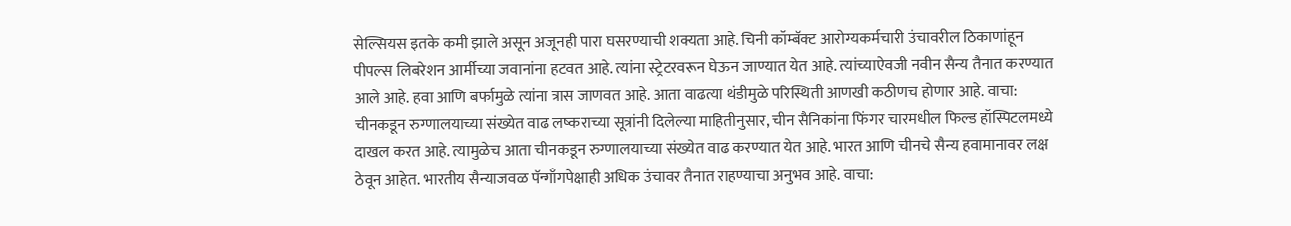सेल्सियस इतके कमी झाले असून अजूनही पारा घसरण्याची शक्यता आहे. चिनी कॉम्बॅक्ट आरोग्यकर्मचारी उंचावरील ठिकाणांहून पीपल्स लिबरेशन आर्मीच्या जवानांना हटवत आहे. त्यांना स्ट्रेटरवरून घेऊन जाण्यात येत आहे. त्यांच्याऐवजी नवीन सैन्य तैनात करण्यात आले आहे. हवा आणि बर्फामुळे त्यांना त्रास जाणवत आहे. आता वाढत्या थंडीमुळे परिस्थिती आणखी कठीणच होणार आहे. वाचा: चीनकडून रुग्णालयाच्या संख्येत वाढ लष्कराच्या सूत्रांनी दिलेल्या माहितीनुसार, चीन सैनिकांना फिंगर चारमधील फिल्ड हॉस्पिटलमध्ये दाखल करत आहे. त्यामुळेच आता चीनकडून रुग्णालयाच्या संख्येत वाढ करण्यात येत आहे. भारत आणि चीनचे सैन्य हवामानावर लक्ष ठेवून आहेत. भारतीय सैन्याजवळ पॅन्गाँगपेक्षाही अधिक उंचावर तैनात राहण्याचा अनुभव आहे. वाचा: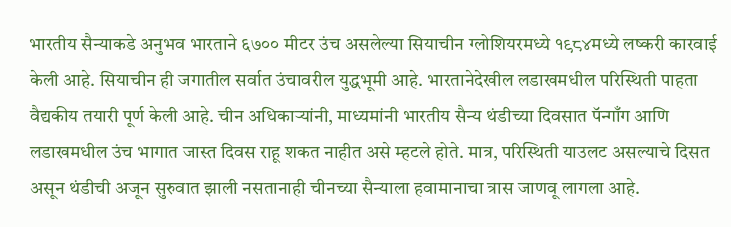भारतीय सैन्याकडे अनुभव भारताने ६७०० मीटर उंच असलेल्या सियाचीन ग्लोशियरमध्ये १९८४मध्ये लष्करी कारवाई केली आहे. सियाचीन ही जगातील सर्वात उंचावरील युद्धभूमी आहे. भारतानेदेखील लडाखमधील परिस्थिती पाहता वैद्यकीय तयारी पूर्ण केली आहे. चीन अधिकाऱ्यांनी, माध्यमांनी भारतीय सैन्य थंडीच्या दिवसात पॅन्गाँग आणि लडाखमधील उंच भागात जास्त दिवस राहू शकत नाहीत असे म्हटले होते. मात्र, परिस्थिती याउलट असल्याचे दिसत असून थंडीची अजून सुरुवात झाली नसतानाही चीनच्या सैन्याला हवामानाचा त्रास जाणवू लागला आहे.